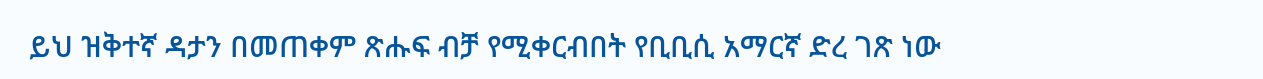ይህ ዝቅተኛ ዳታን በመጠቀም ጽሑፍ ብቻ የሚቀርብበት የቢቢሲ አማርኛ ድረ ገጽ ነው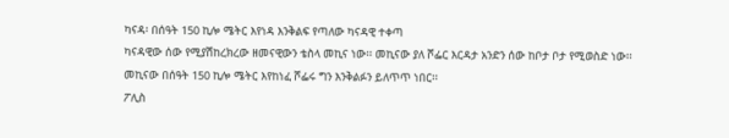ካናዳ፡ በሰዓት 150 ኪሎ ሜትር እየነዳ እንቅልፍ የጣለው ካናዳዊ ተቀጣ
ካናዳዊው ሰው የሚያሽከረክረው ዘመናዊውን ቴስላ መኪና ነው፡፡ መኪናው ያለ ሾፌር እርዳታ አንድን ሰው ከቦታ ቦታ የሚወስድ ነው፡፡
መኪናው በሰዓት 150 ኪሎ ሜትር እየከነፈ ሾፌሩ ግን እንቅልፉን ይለጥጥ ነበር፡፡
ፖሊስ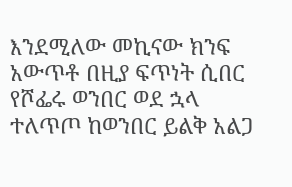እንደሚለው መኪናው ክንፍ አውጥቶ በዚያ ፍጥነት ሲበር የሾፌሩ ወንበር ወደ ኋላ ተለጥጦ ከወንበር ይልቅ አልጋ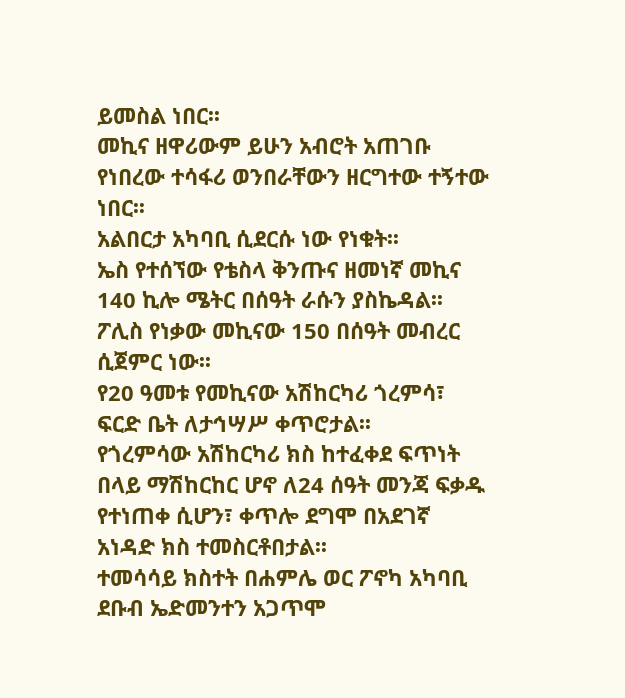ይመስል ነበር፡፡
መኪና ዘዋሪውም ይሁን አብሮት አጠገቡ የነበረው ተሳፋሪ ወንበራቸውን ዘርግተው ተኝተው ነበር፡፡
አልበርታ አካባቢ ሲደርሱ ነው የነቁት፡፡
ኤስ የተሰኘው የቴስላ ቅንጡና ዘመነኛ መኪና 140 ኪሎ ሜትር በሰዓት ራሱን ያስኬዳል፡፡ ፖሊስ የነቃው መኪናው 150 በሰዓት መብረር ሲጀምር ነው፡፡
የ20 ዓመቱ የመኪናው አሽከርካሪ ጎረምሳ፣ ፍርድ ቤት ለታኅሣሥ ቀጥሮታል፡፡
የጎረምሳው አሽከርካሪ ክስ ከተፈቀደ ፍጥነት በላይ ማሽከርከር ሆኖ ለ24 ሰዓት መንጃ ፍቃዱ የተነጠቀ ሲሆን፣ ቀጥሎ ደግሞ በአደገኛ አነዳድ ክስ ተመስርቶበታል፡፡
ተመሳሳይ ክስተት በሐምሌ ወር ፖኖካ አካባቢ ደቡብ ኤድመንተን አጋጥሞ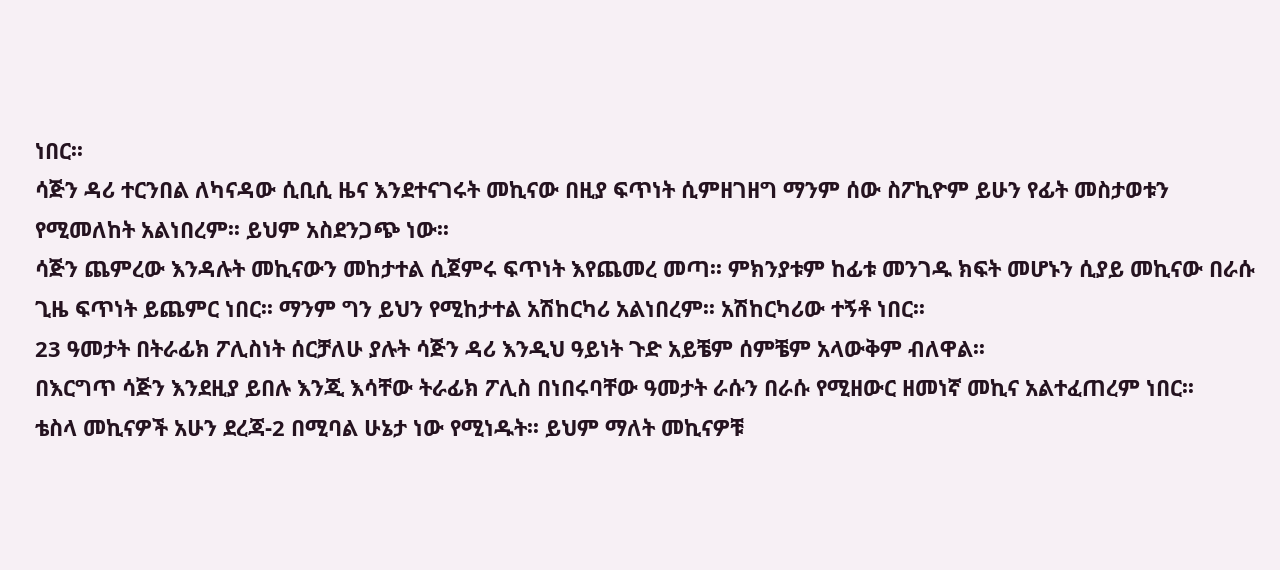ነበር፡፡
ሳጅን ዳሪ ተርንበል ለካናዳው ሲቢሲ ዜና እንደተናገሩት መኪናው በዚያ ፍጥነት ሲምዘገዘግ ማንም ሰው ስፖኪዮም ይሁን የፊት መስታወቱን የሚመለከት አልነበረም፡፡ ይህም አስደንጋጭ ነው፡፡
ሳጅን ጨምረው እንዳሉት መኪናውን መከታተል ሲጀምሩ ፍጥነት እየጨመረ መጣ፡፡ ምክንያቱም ከፊቱ መንገዱ ክፍት መሆኑን ሲያይ መኪናው በራሱ ጊዜ ፍጥነት ይጨምር ነበር፡፡ ማንም ግን ይህን የሚከታተል አሽከርካሪ አልነበረም፡፡ አሽከርካሪው ተኝቶ ነበር፡፡
23 ዓመታት በትራፊክ ፖሊስነት ሰርቻለሁ ያሉት ሳጅን ዳሪ እንዲህ ዓይነት ጉድ አይቼም ሰምቼም አላውቅም ብለዋል፡፡
በእርግጥ ሳጅን እንደዚያ ይበሉ እንጂ እሳቸው ትራፊክ ፖሊስ በነበሩባቸው ዓመታት ራሱን በራሱ የሚዘውር ዘመነኛ መኪና አልተፈጠረም ነበር፡፡
ቴስላ መኪናዎች አሁን ደረጃ-2 በሚባል ሁኔታ ነው የሚነዱት፡፡ ይህም ማለት መኪናዎቹ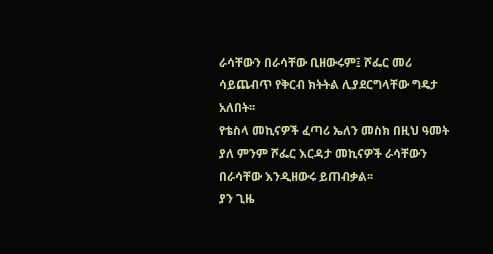ራሳቸውን በራሳቸው ቢዘውሩም፤ ሾፌር መሪ ሳይጨብጥ የቅርብ ክትትል ሊያደርግላቸው ግዴታ አለበት፡፡
የቴስላ መኪናዎች ፈጣሪ ኤለን መስክ በዚህ ዓመት ያለ ምንም ሾፌር እርዳታ መኪናዎች ራሳቸውን በራሳቸው እንዲዘውሩ ይጠብቃል፡፡
ያን ጊዜ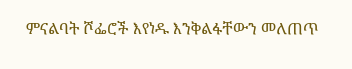ምናልባት ሾፌሮች እየነዱ እንቅልፋቸውን መለጠጥ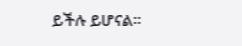ይችሉ ይሆናል፡፡